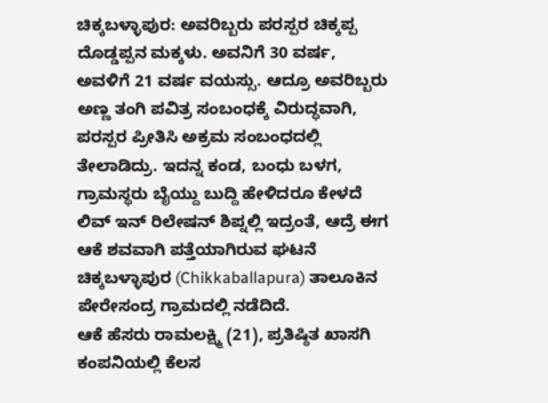ಚಿಕ್ಕಬಳ್ಳಾಪುರ: ಅವರಿಬ್ಬರು ಪರಸ್ಪರ ಚಿಕ್ಕಪ್ಪ ದೊಡ್ಡಪ್ಪನ ಮಕ್ಕಳು. ಅವನಿಗೆ 30 ವರ್ಷ, ಅವಳಿಗೆ 21 ವರ್ಷ ವಯಸ್ಸು. ಆದ್ರೂ ಅವರಿಬ್ಬರು ಅಣ್ಣ ತಂಗಿ ಪವಿತ್ರ ಸಂಬಂಧಕ್ಕೆ ವಿರುದ್ಧವಾಗಿ, ಪರಸ್ಪರ ಪ್ರೀತಿಸಿ ಅಕ್ರಮ ಸಂಬಂಧದಲ್ಲಿ ತೇಲಾಡಿದ್ರು. ಇದನ್ನ ಕಂಡ, ಬಂಧು ಬಳಗ, ಗ್ರಾಮಸ್ಥರು ಬೈಯ್ದು ಬುದ್ದಿ ಹೇಳಿದರೂ ಕೇಳದೆ ಲಿವ್ ಇನ್ ರಿಲೇಷನ್ ಶಿಪ್ನಲ್ಲಿ ಇದ್ರಂತೆ, ಆದ್ರೆ ಈಗ ಆಕೆ ಶವವಾಗಿ ಪತ್ತೆಯಾಗಿರುವ ಘಟನೆ ಚಿಕ್ಕಬಳ್ಳಾಪುರ (Chikkaballapura) ತಾಲೂಕಿನ ಪೇರೇಸಂದ್ರ ಗ್ರಾಮದಲ್ಲಿ ನಡೆದಿದೆ.
ಆಕೆ ಹೆಸರು ರಾಮಲಕ್ಷ್ಮಿ (21), ಪ್ರತಿಷ್ಠಿತ ಖಾಸಗಿ ಕಂಪನಿಯಲ್ಲಿ ಕೆಲಸ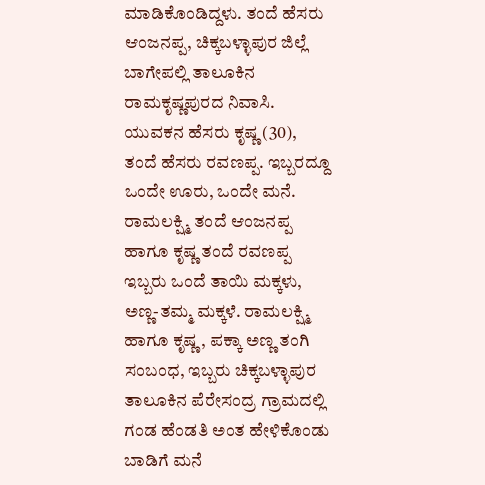ಮಾಡಿಕೊಂಡಿದ್ದಳು. ತಂದೆ ಹೆಸರು ಆಂಜನಪ್ಪ, ಚಿಕ್ಕಬಳ್ಳಾಪುರ ಜಿಲ್ಲೆ ಬಾಗೇಪಲ್ಲಿ ತಾಲೂಕಿನ ರಾಮಕೃಷ್ಣಪುರದ ನಿವಾಸಿ. ಯುವಕನ ಹೆಸರು ಕೃಷ್ಣ (30), ತಂದೆ ಹೆಸರು ರವಣಪ್ಪ. ಇಬ್ಬರದ್ದೂ ಒಂದೇ ಊರು, ಒಂದೇ ಮನೆ. ರಾಮಲಕ್ಷ್ಮಿ ತಂದೆ ಆಂಜನಪ್ಪ ಹಾಗೂ ಕೃಷ್ಣ ತಂದೆ ರವಣಪ್ಪ ಇಬ್ಬರು ಒಂದೆ ತಾಯಿ ಮಕ್ಕಳು, ಅಣ್ಣ-ತಮ್ಮ ಮಕ್ಕಳೆ. ರಾಮಲಕ್ಷ್ಮಿ ಹಾಗೂ ಕೃಷ್ಣ, ಪಕ್ಕಾ ಅಣ್ಣ ತಂಗಿ ಸಂಬಂಧ, ಇಬ್ಬರು ಚಿಕ್ಕಬಳ್ಳಾಪುರ ತಾಲೂಕಿನ ಪೆರೇಸಂದ್ರ ಗ್ರಾಮದಲ್ಲಿ ಗಂಡ ಹೆಂಡತಿ ಅಂತ ಹೇಳಿಕೊಂಡು ಬಾಡಿಗೆ ಮನೆ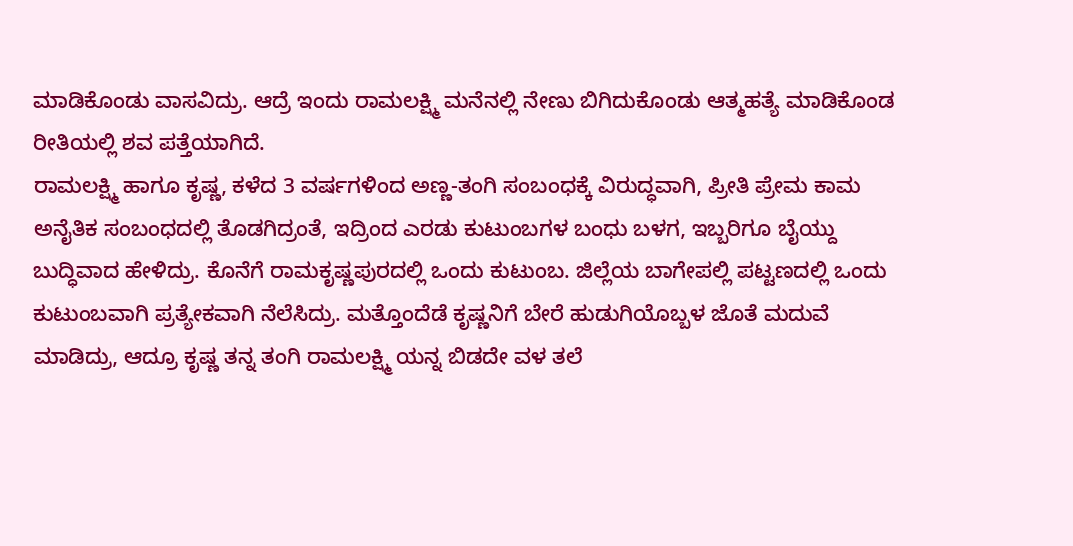ಮಾಡಿಕೊಂಡು ವಾಸವಿದ್ರು. ಆದ್ರೆ ಇಂದು ರಾಮಲಕ್ಷ್ಮಿ ಮನೆನಲ್ಲಿ ನೇಣು ಬಿಗಿದುಕೊಂಡು ಆತ್ಮಹತ್ಯೆ ಮಾಡಿಕೊಂಡ ರೀತಿಯಲ್ಲಿ ಶವ ಪತ್ತೆಯಾಗಿದೆ.
ರಾಮಲಕ್ಷ್ಮಿ ಹಾಗೂ ಕೃಷ್ಣ, ಕಳೆದ 3 ವರ್ಷಗಳಿಂದ ಅಣ್ಣ-ತಂಗಿ ಸಂಬಂಧಕ್ಕೆ ವಿರುದ್ಧವಾಗಿ, ಪ್ರೀತಿ ಪ್ರೇಮ ಕಾಮ ಅನೈತಿಕ ಸಂಬಂಧದಲ್ಲಿ ತೊಡಗಿದ್ರಂತೆ, ಇದ್ರಿಂದ ಎರಡು ಕುಟುಂಬಗಳ ಬಂಧು ಬಳಗ, ಇಬ್ಬರಿಗೂ ಬೈಯ್ದು ಬುದ್ಧಿವಾದ ಹೇಳಿದ್ರು. ಕೊನೆಗೆ ರಾಮಕೃಷ್ಣಪುರದಲ್ಲಿ ಒಂದು ಕುಟುಂಬ. ಜಿಲ್ಲೆಯ ಬಾಗೇಪಲ್ಲಿ ಪಟ್ಟಣದಲ್ಲಿ ಒಂದು ಕುಟುಂಬವಾಗಿ ಪ್ರತ್ಯೇಕವಾಗಿ ನೆಲೆಸಿದ್ರು. ಮತ್ತೊಂದೆಡೆ ಕೃಷ್ಣನಿಗೆ ಬೇರೆ ಹುಡುಗಿಯೊಬ್ಬಳ ಜೊತೆ ಮದುವೆ ಮಾಡಿದ್ರು, ಆದ್ರೂ ಕೃಷ್ಣ ತನ್ನ ತಂಗಿ ರಾಮಲಕ್ಷ್ಮಿ ಯನ್ನ ಬಿಡದೇ ವಳ ತಲೆ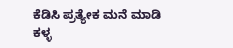ಕೆಡಿಸಿ ಪ್ರತ್ಯೇಕ ಮನೆ ಮಾಡಿ ಕಳ್ಳ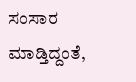ಸಂಸಾರ ಮಾಡ್ತಿದ್ದಂತೆ,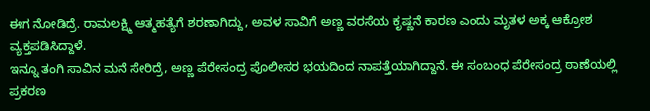ಈಗ ನೋಡಿದ್ರೆ. ರಾಮಲಕ್ಷ್ಮಿ ಆತ್ಮಹತ್ಯೆಗೆ ಶರಣಾಗಿದ್ದು, ಅವಳ ಸಾವಿಗೆ ಅಣ್ಣ ವರಸೆಯ ಕೃಷ್ಣನೆ ಕಾರಣ ಎಂದು ಮೃತಳ ಅಕ್ಕ ಆಕ್ರೋಶ ವ್ಯಕ್ತಪಡಿಸಿದ್ದಾಳೆ.
ಇನ್ನೂ ತಂಗಿ ಸಾವಿನ ಮನೆ ಸೇರಿದ್ರೆ, ಅಣ್ಣ ಪೆರೇಸಂದ್ರ ಪೊಲೀಸರ ಭಯದಿಂದ ನಾಪತ್ತೆಯಾಗಿದ್ದಾನೆ. ಈ ಸಂಬಂಧ ಪೆರೇಸಂದ್ರ ಠಾಣೆಯಲ್ಲಿ ಪ್ರಕರಣ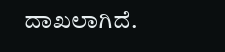ದಾಖಲಾಗಿದೆ.